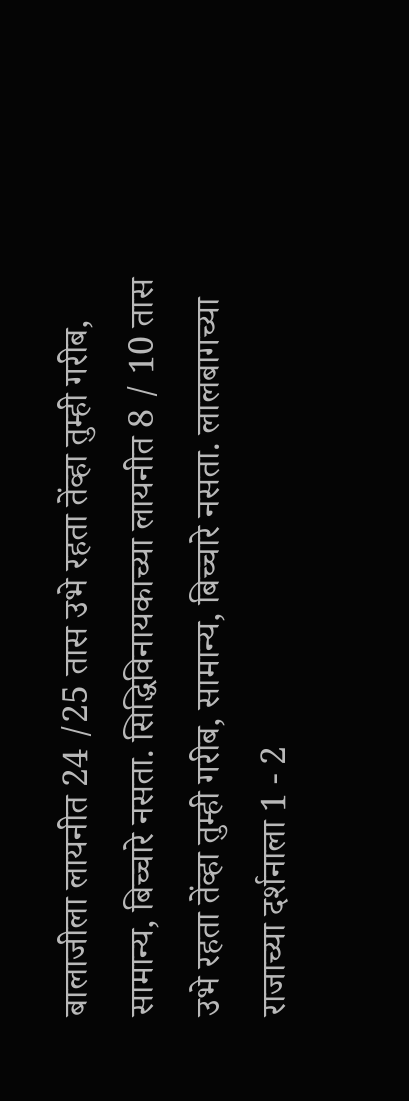बालाजीला लायनीत 24 /25 तास उभे रहता तेंव्हा तुम्ही गरीब, सामान्य, बिच्चारे नसता. सिद्धिविनायकाच्या लायनीत 8 / 10 तास उभे रहता तेंव्हा तुम्ही गरीब, सामान्य, बिच्चारे नसता. लालबागच्या राजाच्या दर्शनाला 1 - 2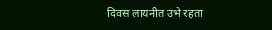दिवस लायनीत उभे रहता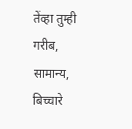तेंव्हा तुम्ही गरीब, सामान्य, बिच्चारे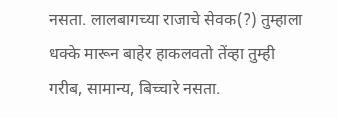नसता. लालबागच्या राजाचे सेवक(?) तुम्हाला धक्के मारून बाहेर हाकलवतो तेंव्हा तुम्ही गरीब, सामान्य, बिच्चारे नसता.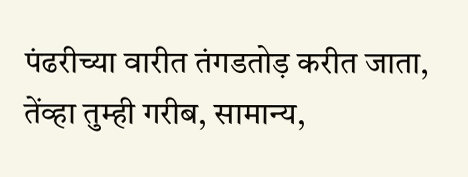पंढरीच्या वारीत तंगडतोड़ करीत जाता, तेंव्हा तुम्ही गरीब, सामान्य,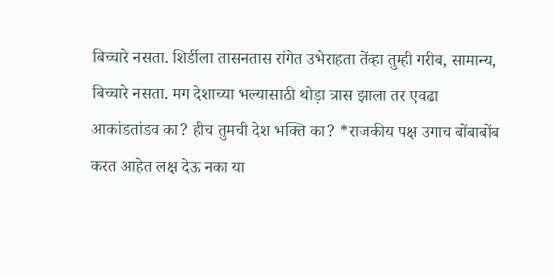बिच्चारे नसता. शिर्डीला तासनतास रांगेत उभेराहता तेंव्हा तुम्ही गरीब, सामान्य, बिच्चारे नसता. मग देशाच्या भल्यासाठी थोड़ा त्रास झाला तर एवढा आकांडतांडव का? हीच तुमची देश भक्ति का? *राजकीय पक्ष उगाच बोंबाबोंब करत आहेत लक्ष देऊ नका या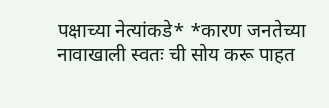पक्षाच्या नेत्यांकडे* *कारण जनतेच्या नावाखाली स्वतः ची सोय करू पाहत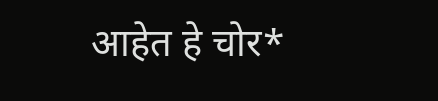आहेत हे चोर*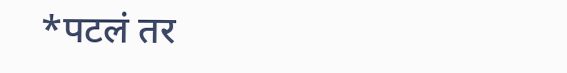*पटलं तर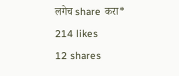लगेच share करा*
214 likes
12 shares